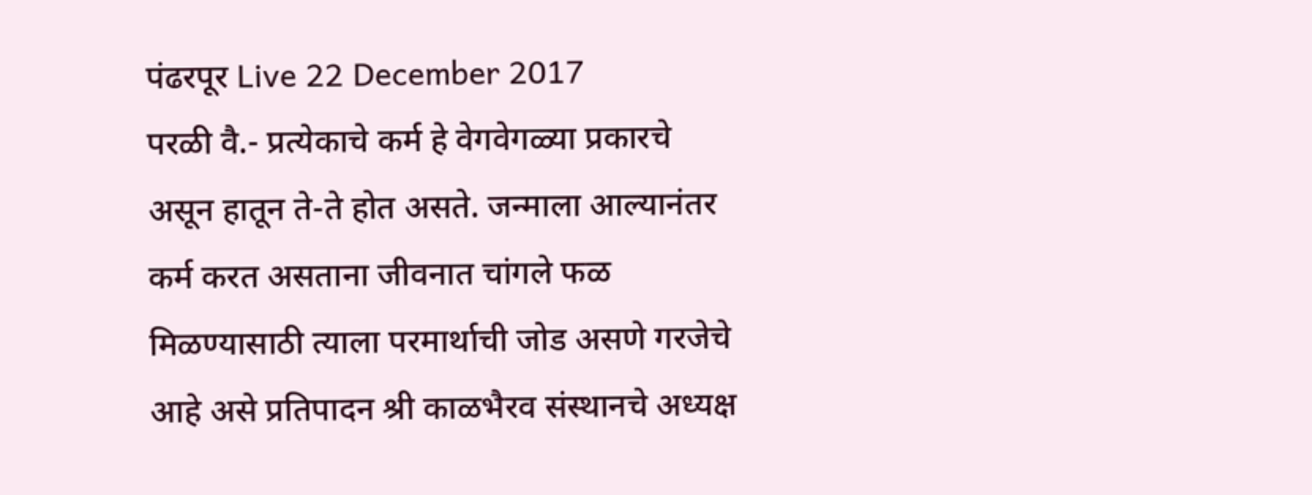पंढरपूर Live 22 December 2017
परळी वै.- प्रत्येकाचे कर्म हे वेगवेगळ्या प्रकारचे असून हातून ते-ते होत असते. जन्माला आल्यानंतर कर्म करत असताना जीवनात चांगले फळ मिळण्यासाठी त्याला परमार्थाची जोड असणे गरजेचे आहे असे प्रतिपादन श्री काळभैरव संस्थानचे अध्यक्ष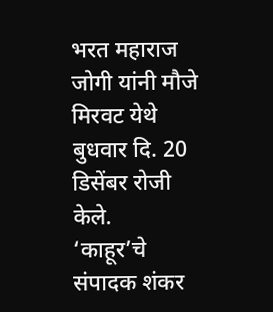भरत महाराज जोगी यांनी मौजे मिरवट येथे बुधवार दि. 20 डिसेंबर रोजी केले.
‘काहूर’चे संपादक शंकर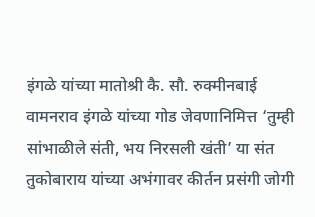इंगळे यांच्या मातोश्री कै. सौ. रुक्मीनबाई वामनराव इंगळे यांच्या गोड जेवणानिमित्त ‘तुम्ही सांभाळीले संती, भय निरसली खंती’ या संत तुकोबाराय यांच्या अभंगावर कीर्तन प्रसंगी जोगी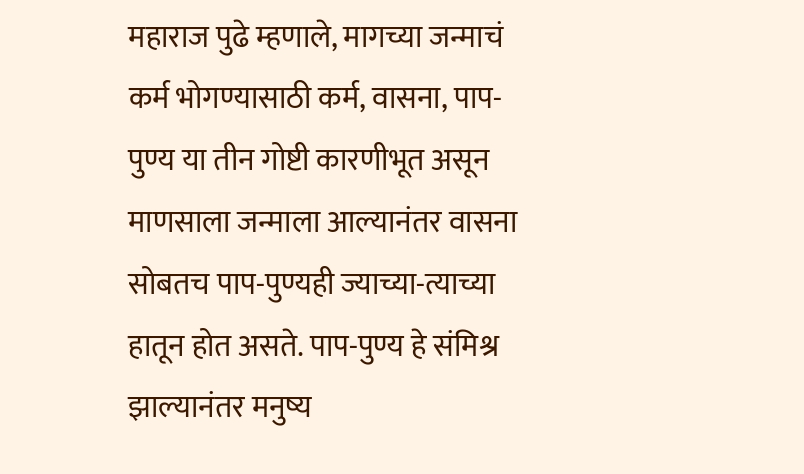महाराज पुढे म्हणाले, मागच्या जन्माचं कर्म भोगण्यासाठी कर्म, वासना, पाप-पुण्य या तीन गोष्टी कारणीभूत असून माणसाला जन्माला आल्यानंतर वासना सोबतच पाप-पुण्यही ज्याच्या-त्याच्या हातून होत असते. पाप-पुण्य हे संमिश्र झाल्यानंतर मनुष्य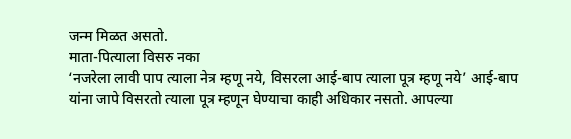जन्म मिळत असतो.
माता-पित्याला विसरु नका
‘नजरेला लावी पाप त्याला नेत्र म्हणू नये, विसरला आई-बाप त्याला पूत्र म्हणू नये’ आई-बाप यांना जापे विसरतो त्याला पूत्र म्हणून घेण्याचा काही अधिकार नसतो. आपल्या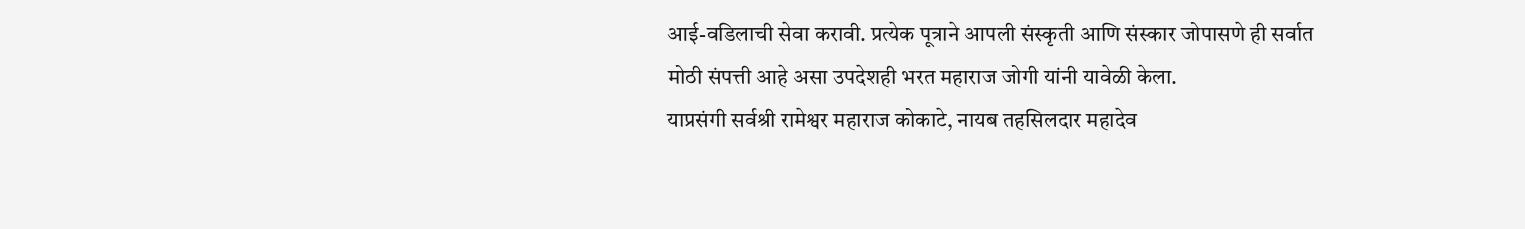आई-वडिलाची सेवा करावी. प्रत्येक पूत्राने आपली संस्कृती आणि संस्कार जोपासणे ही सर्वात मोठी संपत्ती आहे असा उपदेशही भरत महाराज जोगी यांनी यावेळी केला.
याप्रसंगी सर्वश्री रामेश्वर महाराज कोकाटे, नायब तहसिलदार महादेव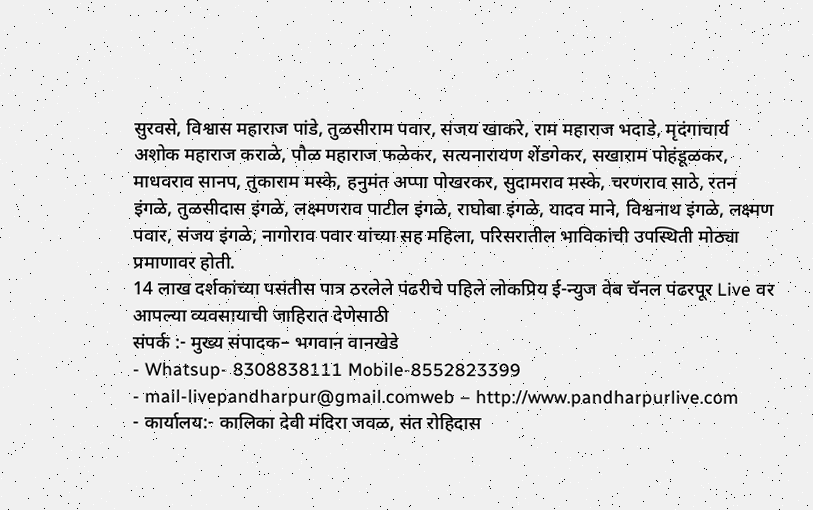सुरवसे, विश्वास महाराज पांडे, तुळसीराम पवार, संजय खाकरे, राम महाराज भदाडे, मृदंगाचार्य अशोक महाराज कराळे, पौळ महाराज फळेकर, सत्यनारायण शेंडगेकर, सखाराम पोहंडूळकर, माधवराव सानप, तुकाराम मस्के, हनुमंत अप्पा पोखरकर, सुदामराव मस्के, चरणराव साठे, रतन इंगळे, तुळसीदास इंगळे, लक्ष्मणराव पाटील इंगळे, राघोबा इंगळे, यादव माने, विश्वनाथ इंगळे, लक्ष्मण पवार, संजय इंगळे, नागोराव पवार यांच्या सह महिला, परिसरातील भाविकांची उपस्थिती मोठ्या प्रमाणावर होती.
14 लाख दर्शकांच्या पसंतीस पात्र ठरलेले पंढरीचे पहिले लोकप्रिय ई-न्युज वेब चॅनल पंढरपूर Live वर आपल्या व्यवसायाची जाहिरात देणेसाठी
संपर्क :- मुख्य संपादक– भगवान वानखेडे
- Whatsup- 8308838111 Mobile-8552823399
- mail-livepandharpur@gmail.comweb – http://www.pandharpurlive.com
- कार्यालय:- कालिका देवी मंदिरा जवळ, संत रोहिदास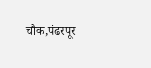चौक,पंढरपूर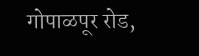गोपाळपूर रोड,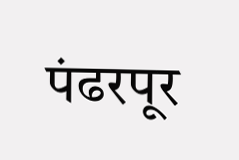पंढरपूर